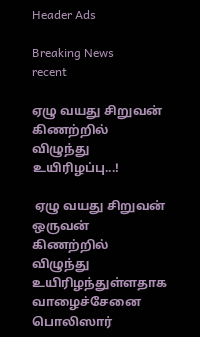Header Ads

Breaking News
recent

ஏழு வயது சிறுவன் கிணற்றில் விழுந்து உயிரிழப்பு...!

 ஏழு வயது சிறுவன் ஒருவன் கிணற்றில் விழுந்து உயிரிழந்துள்ளதாக வாழைச்சேனை பொலிஸார்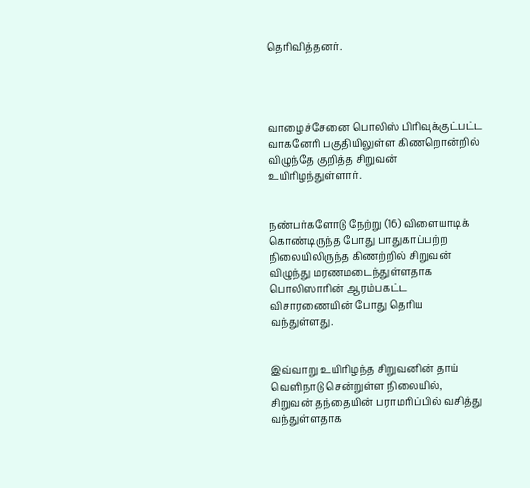தெரிவித்தனர்.




வாழைச்சேனை பொலிஸ் பிரிவுக்குட்பட்ட வாகனேரி பகுதியிலுள்ள கிணறொன்றில் விழுந்தே குறித்த சிறுவன் உயிரிழந்துள்ளார்.


நண்பர்களோடு நேற்று (16) விளையாடிக் கொண்டிருந்த போது பாதுகாப்பற்ற நிலையிலிருந்த கிணற்றில் சிறுவன் விழுந்து மரணமடைந்துள்ளதாக பொலிஸாரின் ஆரம்பகட்ட விசாரணையின் போது தெரிய வந்துள்ளது.


இவ்வாறு உயிரிழந்த சிறுவனின் தாய் வெளிநாடு சென்றுள்ள நிலையில், சிறுவன் தந்தையின் பராமரிப்பில் வசித்து வந்துள்ளதாக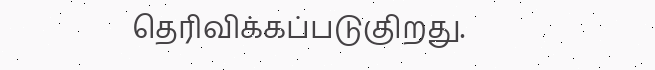தெரிவிக்கப்படுகுிறது.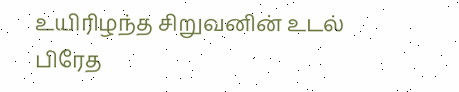உயிரிழந்த சிறுவனின் உடல் பிரேத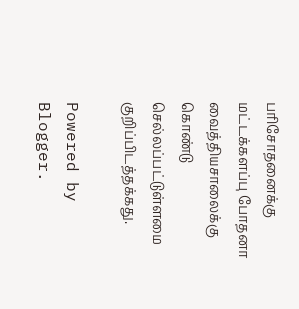பரிசோதனைக்கு மட்டக்களப்பு போதனா வைத்தியசாலைக்கு கொண்டு செல்லப்பட்டுள்ளமை குறிப்பிடத்தக்கது.

Powered by Blogger.